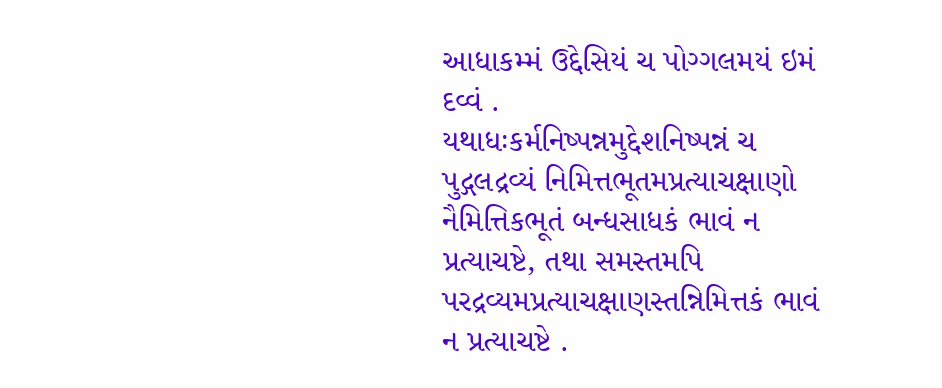આધાકમ્મં ઉદ્દેસિયં ચ પોગ્ગલમયં ઇમં દવ્વં .
યથાધઃકર્મનિષ્પન્નમુદ્દેશનિષ્પન્નં ચ પુદ્ગલદ્રવ્યં નિમિત્તભૂતમપ્રત્યાચક્ષાણો નૈમિત્તિકભૂતં બન્ધસાધકં ભાવં ન પ્રત્યાચષ્ટે, તથા સમસ્તમપિ પરદ્રવ્યમપ્રત્યાચક્ષાણસ્તન્નિમિત્તકં ભાવં ન પ્રત્યાચષ્ટે .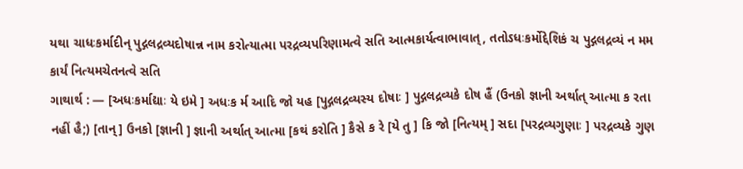યથા ચાધઃકર્માદીન્ પુદ્ગલદ્રવ્યદોષાન્ન નામ કરોત્યાત્મા પરદ્રવ્યપરિણામત્વે સતિ આત્મકાર્યત્વાભાવાત્, તતોઽધઃકર્મોદ્દેશિકં ચ પુદ્ગલદ્રવ્યં ન મમ કાર્યં નિત્યમચેતનત્વે સતિ
ગાથાર્થ : — [અધઃકર્માદ્યાઃ યે ઇમે ] અધઃક ર્મ આદિ જો યહ [પુદ્ગલદ્રવ્યસ્ય દોષાઃ ] પુદ્ગલદ્રવ્યકે દોષ હૈં (ઉનકો જ્ઞાની અર્થાત્ આત્મા ક રતા નહીં હૈ;) [તાન્ ] ઉનકો [જ્ઞાની ] જ્ઞાની અર્થાત્ આત્મા [કથં કરોતિ ] કૈસે ક રે [યે તુ ] કિ જો [નિત્યમ્ ] સદા [પરદ્રવ્યગુણાઃ ] પરદ્રવ્યકે ગુણ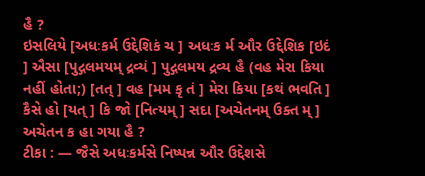હૈ ?
ઇસલિયે [અધઃકર્મ ઉદ્દેશિકં ચ ] અધઃક ર્મ ઔર ઉદ્દેશિક [ઇદં ] ઐસા [પુદ્ગલમયમ્ દ્રવ્યં ] પુદ્ગલમય દ્રવ્ય હૈ (વહ મેરા કિયા નહીં હોતા;) [તત્ ] વહ [મમ કૃ તં ] મેરા કિયા [કથં ભવતિ ] કૈસે હો [યત્ ] કિ જો [નિત્યમ્ ] સદા [અચેતનમ્ ઉક્ત મ્ ] અચેતન ક હા ગયા હૈ ?
ટીકા : — જૈસે અધઃકર્મસે નિષ્પન્ન ઔર ઉદ્દેશસે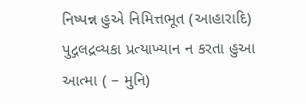નિષ્પન્ન હુએ નિમિત્તભૂત (આહારાદિ) પુદ્ગલદ્રવ્યકા પ્રત્યાખ્યાન ન કરતા હુઆ આત્મા ( – મુનિ)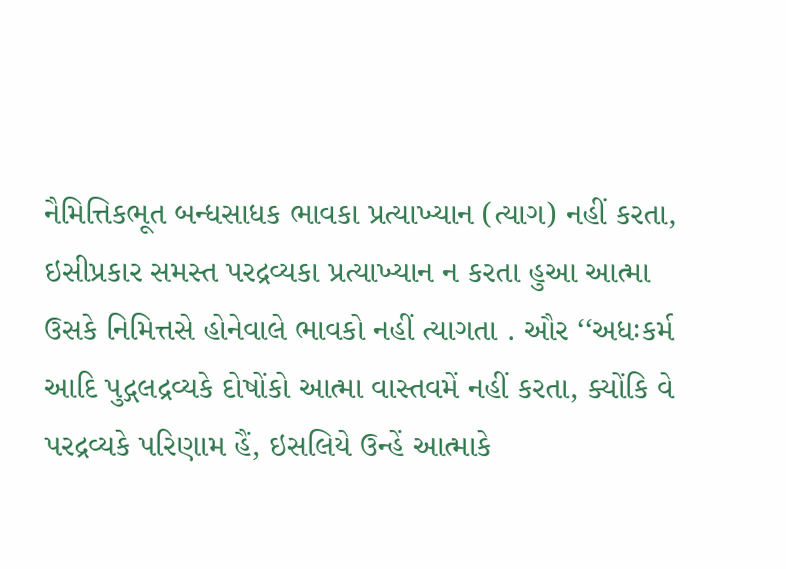નૈમિત્તિકભૂત બન્ધસાધક ભાવકા પ્રત્યાખ્યાન (ત્યાગ) નહીં કરતા, ઇસીપ્રકાર સમસ્ત પરદ્રવ્યકા પ્રત્યાખ્યાન ન કરતા હુઆ આત્મા ઉસકે નિમિત્તસે હોનેવાલે ભાવકો નહીં ત્યાગતા . ઔર ‘‘અધઃકર્મ આદિ પુદ્ગલદ્રવ્યકે દોષોંકો આત્મા વાસ્તવમેં નહીં કરતા, ક્યોંકિ વે પરદ્રવ્યકે પરિણામ હૈં, ઇસલિયે ઉન્હેં આત્માકે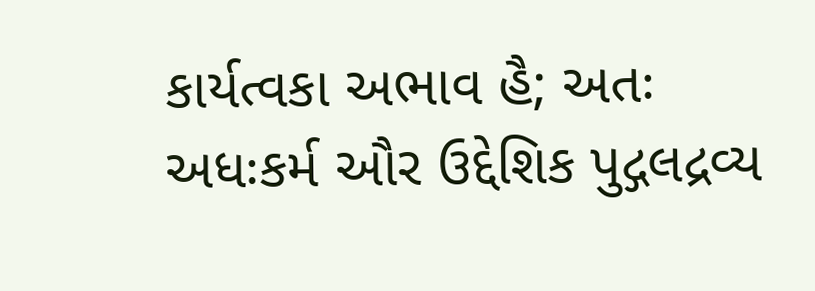કાર્યત્વકા અભાવ હૈ; અતઃ અધઃકર્મ ઔર ઉદ્દેશિક પુદ્ગલદ્રવ્ય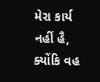મેરા કાર્ય નહીં હૈ, ક્યોંકિ વહ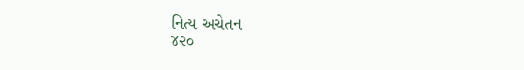નિત્ય અચેતન
૪૨૦